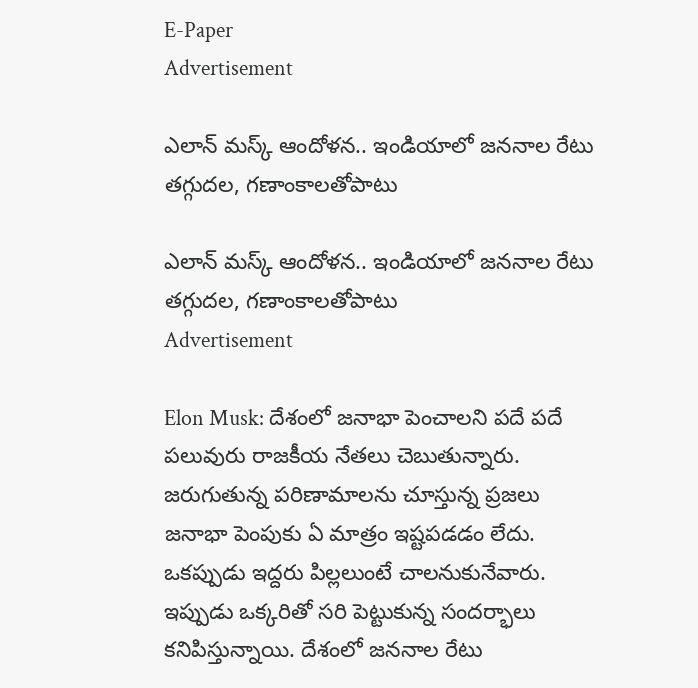E-Paper
Advertisement

ఎలాన్ మస్క్ ఆందోళన.. ఇండియాలో జననాల రేటు తగ్గుదల, గణాంకాలతోపాటు

ఎలాన్ మస్క్ ఆందోళన.. ఇండియాలో జననాల రేటు తగ్గుదల, గణాంకాలతోపాటు
Advertisement

Elon Musk: దేశంలో జనాభా పెంచాలని పదే పదే పలువురు రాజకీయ నేతలు చెబుతున్నారు. జరుగుతున్న పరిణామాలను చూస్తున్న ప్రజలు జనాభా పెంపుకు ఏ మాత్రం ఇష్టపడడం లేదు. ఒకప్పుడు ఇద్దరు పిల్లలుంటే చాలనుకునేవారు. ఇప్పుడు ఒక్కరితో సరి పెట్టుకున్న సందర్భాలు కనిపిస్తున్నాయి. దేశంలో జననాల రేటు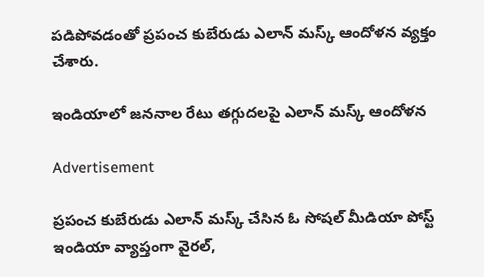పడిపోవడంతో ప్రపంచ కుబేరుడు ఎలాన్ మస్క్ ఆందోళన వ్యక్తం చేశారు.

ఇండియాలో జననాల రేటు తగ్గుదలపై ఎలాన్ మస్క్ ఆందోళన

Advertisement

ప్రపంచ కుబేరుడు ఎలాన్ మస్క్ చేసిన ఓ సోషల్ మీడియా పోస్ట్ ఇండియా వ్యాప్తంగా వైరల్,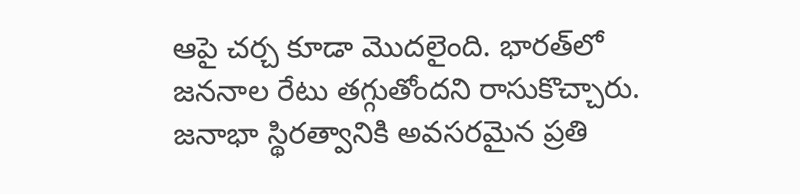ఆపై చర్చ కూడా మొదలైంది. భారత్‌లో జననాల రేటు తగ్గుతోందని రాసుకొచ్చారు. జనాభా స్థిరత్వానికి అవసరమైన ప్రతి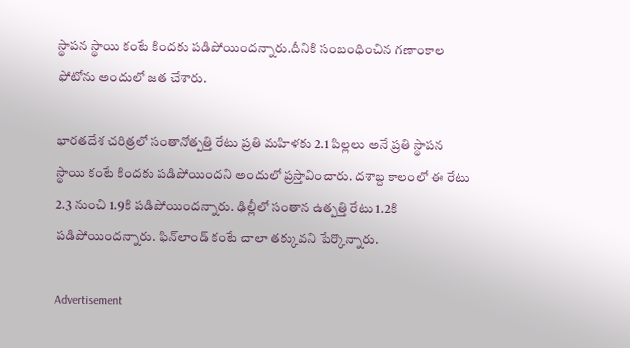స్థాపన స్థాయి కంటే కిందకు పడిపోయిందన్నారు.దీనికి సంబంధించిన గణాంకాల ఫోటోను అందులో జత చేశారు.

భారతదేశ చరిత్రలో సంతానోత్పత్తి రేటు ప్రతి మహిళకు 2.1 పిల్లలు అనే ప్రతి స్థాపన స్థాయి కంటే కిందకు పడిపోయిందని అందులో ప్రస్తావించారు. దశాబ్ద కాలంలో ఈ రేటు 2.3 నుంచి 1.9కి పడిపోయిందన్నారు. ఢిల్లీలో సంతాన ఉత్పత్తి రేటు 1.2కి పడిపోయిందన్నారు. ఫిన్‌లాండ్ కంటే చాలా తక్కువని పేర్కొన్నారు.

Advertisement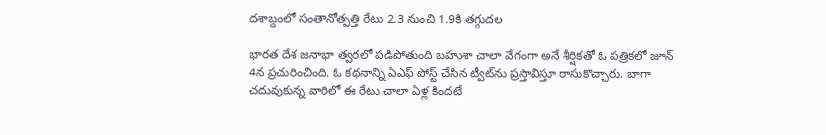దశాబ్దంలో సంతానోత్పత్తి రేటు 2.3 నుంచి 1.9కి తగ్గుదల

భారత దేశ జనాభా త్వరలో పడిపోతుంది బహుశా చాలా వేగంగా అనే శీర్షికతో ఓ పత్రికలో జూన్ 4న ప్రచురించింది. ఓ కథనాన్ని ఏఎఫ్ పోస్ట్ చేసిన ట్వీట్‌ను ప్రస్తావిస్తూ రాసుకొచ్చారు. బాగా చదువుకున్న వారిలో ఈ రేటు చాలా ఏళ్ల కిందటే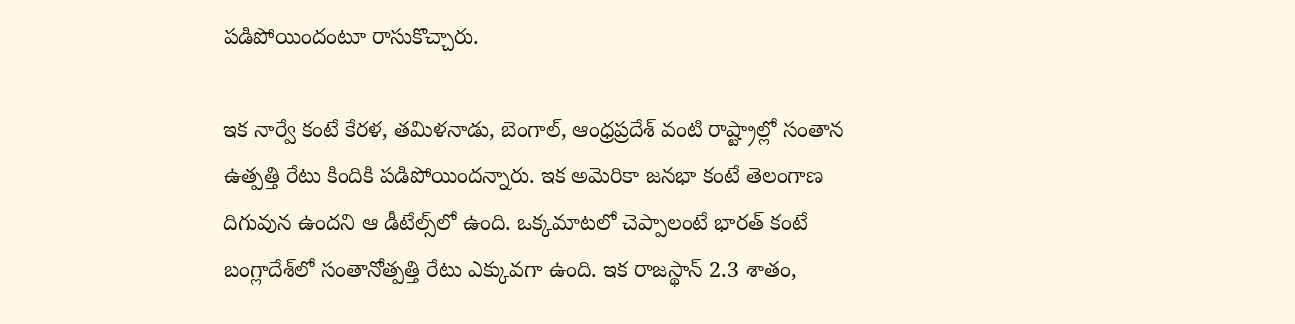పడిపోయిందంటూ రాసుకొచ్చారు.

ఇక నార్వే కంటే కేరళ, తమిళనాడు, బెంగాల్, ఆంధ్రప్రదేశ్ వంటి రాష్ట్రాల్లో సంతాన ఉత్పత్తి రేటు కిందికి పడిపోయిందన్నారు. ఇక అమెరికా జనభా కంటే తెలంగాణ దిగువున ఉందని ఆ డీటేల్స్‌లో ఉంది. ఒక్కమాటలో చెప్పాలంటే భారత్ కంటే బంగ్లాదేశ్‌లో సంతానోత్పత్తి రేటు ఎక్కువగా ఉంది. ఇక రాజస్థాన్ 2.3 శాతం,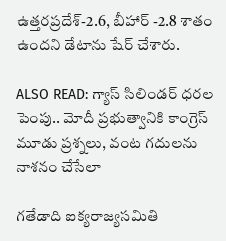ఉత్తరప్రదేశ్-2.6, బీహార్ -2.8 శాతం ఉందని డేటాను షేర్ చేశారు.

ALSO READ: గ్యాస్ సిలిండర్ ధరల పెంపు.. మోదీ ప్రభుత్వానికి కాంగ్రెస్ మూడు ప్రశ్నలు, వంట గదులను నాశనం చేసేలా

గతేడాది ఐక్యరాజ్యసమితి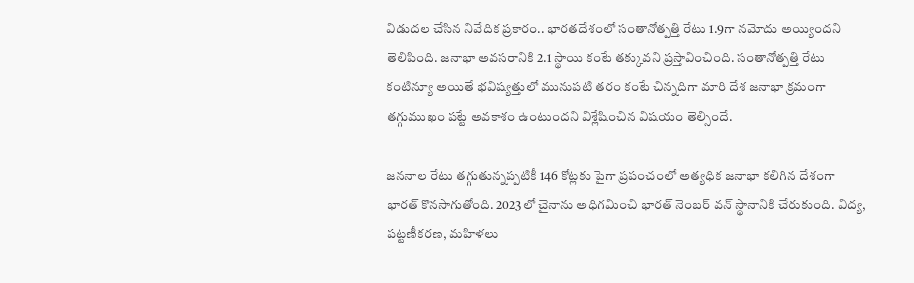విడుదల చేసిన నివేదిక ప్రకారం.. భారతదేశంలో సంతానోత్పత్తి రేటు 1.9గా నమోదు అయ్యిందని తెలిపింది. జనాభా అవసరానికి 2.1 స్థాయి కంటే తక్కువని ప్రస్తావించింది. సంతానోత్పత్తి రేటు కంటిన్యూ అయితే భవిష్యత్తులో మునుపటి తరం కంటే చిన్నదిగా మారి దేశ జనాభా క్రమంగా తగ్గుముఖం పట్టే అవకాశం ఉంటుందని విశ్లేషించిన విషయం తెల్సిందే.

జననాల రేటు తగ్గుతున్నప్పటికీ 146 కోట్లకు పైగా ప్రపంచంలో అత్యధిక జనాభా కలిగిన దేశంగా భారత్ కొనసాగుతోంది. 2023లో చైనాను అధిగమించి భారత్ నెంబర్ వన్ స్థానానికి చేరుకుంది. విద్య, పట్టణీకరణ, మహిళలు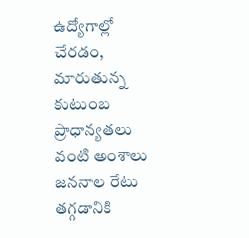ఉద్యోగాల్లో చేరడం, మారుతున్న కుటుంబ ప్రాధాన్యతలు వంటి అంశాలు జననాల రేటు తగ్గడానికి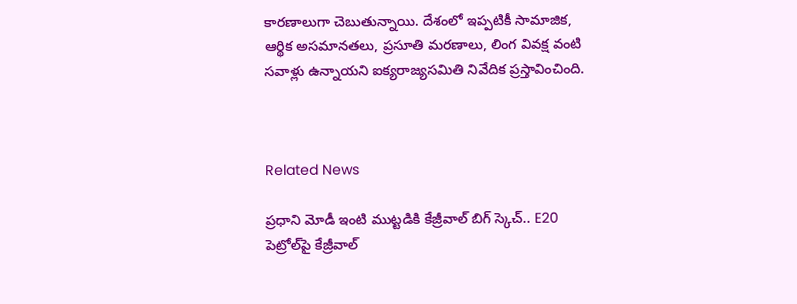కారణాలుగా చెబుతున్నాయి. దేశంలో ఇప్పటికీ సామాజిక, ఆర్థిక అసమానతలు, ప్రసూతి మరణాలు, లింగ వివక్ష వంటి సవాళ్లు ఉన్నాయని ఐక్యరాజ్యసమితి నివేదిక ప్రస్తావించింది.



Related News

ప్రధాని మోడీ ఇంటి ముట్టడికి కేజ్రీవాల్ బిగ్ స్కెచ్.. E20 పెట్రోల్‌పై కేజ్రీవాల్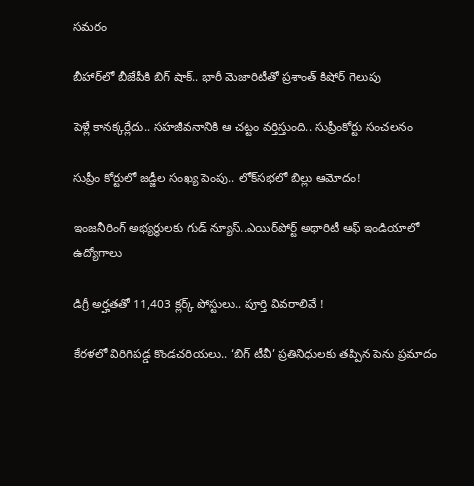సమరం

బీహార్‌లో బీజేపీకి బిగ్ షాక్.. భారీ మెజారిటీతో ప్రశాంత్ కిషోర్ గెలుపు

పెళ్లే కానక్కర్లేదు.. సహజీవనానికి ఆ చట్టం వర్తిస్తుంది.. సుప్రీంకోర్టు సంచలనం

సుప్రీం కోర్టులో జడ్జీల సంఖ్య పెంపు.. లోక్‌సభలో బిల్లు ఆమోదం!

ఇంజనీరింగ్ అభ్యర్థులకు గుడ్ న్యూస్..ఎయిర్‌పోర్ట్ అథారిటీ ఆఫ్ ఇండియాలో ఉద్యోగాలు

డిగ్రీ అర్హతతో 11,403 క్లర్క్ పోస్టులు.. పూర్తి వివరాలివే !

కేరళలో విరిగిపడ్డ కొండచరియలు.. ‘బిగ్ టీవీ’ ప్రతినిధులకు తప్పిన పెను ప్రమాదం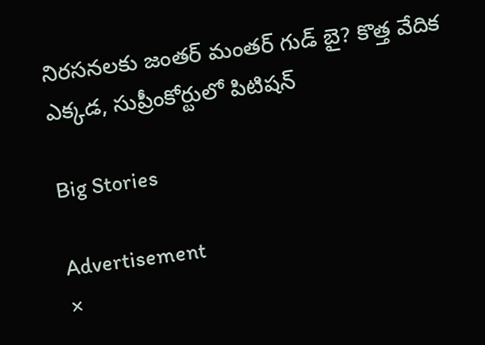నిరసనలకు జంతర్ మంతర్ గుడ్ బై? కొత్త వేదిక ఎక్కడ, సుప్రీంకోర్టులో పిటిషన్

Big Stories

Advertisement
×